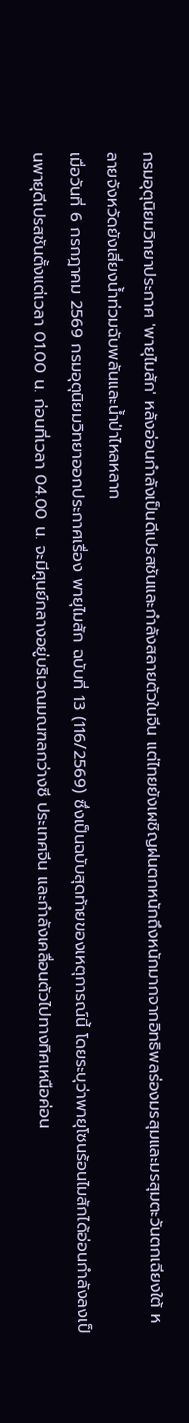กรมอุตุนิยมวิทยาประกาศ 'พายุไมสัก' หลังอ่อนกำลังเป็นดีเปรสชันและกำลังสลายตัวในจีน แต่ไทยยังเผชิญฝนตกหนักถึงหนักมากจากอิทธิพลร่องมรสุมและมรสุมตะวันตกเฉียงใต้ หลายจังหวัดยังเสี่ยงน้ำท่วมฉับพลันและน้ำป่าไหลหลาก
เมื่อวันที่ 6 กรกฎาคม 2569 กรมอุตุนิยมวิทยาออกประกาศเรื่อง พายุไมสัก ฉบับที่ 13 (116/2569) ซึ่งเป็นฉบับสุดท้ายของเหตุการณ์นี้ โดยระบุว่าพายุโซนร้อนไมสักได้อ่อนกำลังลงเป็นพายุดีเปรสชันตั้งแต่เวลา 01.00 น. ก่อนที่เวลา 04.00 น. จะมีศูนย์กลางอยู่บริเวณมณฑลกว่างซี ประเทศจีน และกำลังเคลื่อนตัวไปทางทิศเหนือค่อน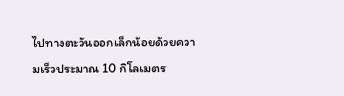ไปทางตะวันออกเล็กน้อยด้วยความเร็วประมาณ 10 กิโลเมตร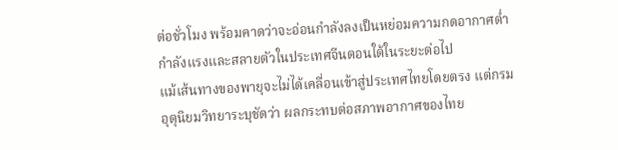ต่อชั่วโมง พร้อมคาดว่าจะอ่อนกำลังลงเป็นหย่อมความกดอากาศต่ำกำลังแรงและสลายตัวในประเทศจีนตอนใต้ในระยะต่อไป
แม้เส้นทางของพายุจะไม่ได้เคลื่อนเข้าสู่ประเทศไทยโดยตรง แต่กรมอุตุนิยมวิทยาระบุชัดว่า ผลกระทบต่อสภาพอากาศของไทย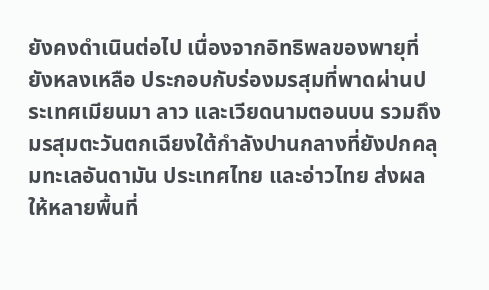ยังคงดำเนินต่อไป เนื่องจากอิทธิพลของพายุที่ยังหลงเหลือ ประกอบกับร่องมรสุมที่พาดผ่านประเทศเมียนมา ลาว และเวียดนามตอนบน รวมถึงมรสุมตะวันตกเฉียงใต้กำลังปานกลางที่ยังปกคลุมทะเลอันดามัน ประเทศไทย และอ่าวไทย ส่งผลให้หลายพื้นที่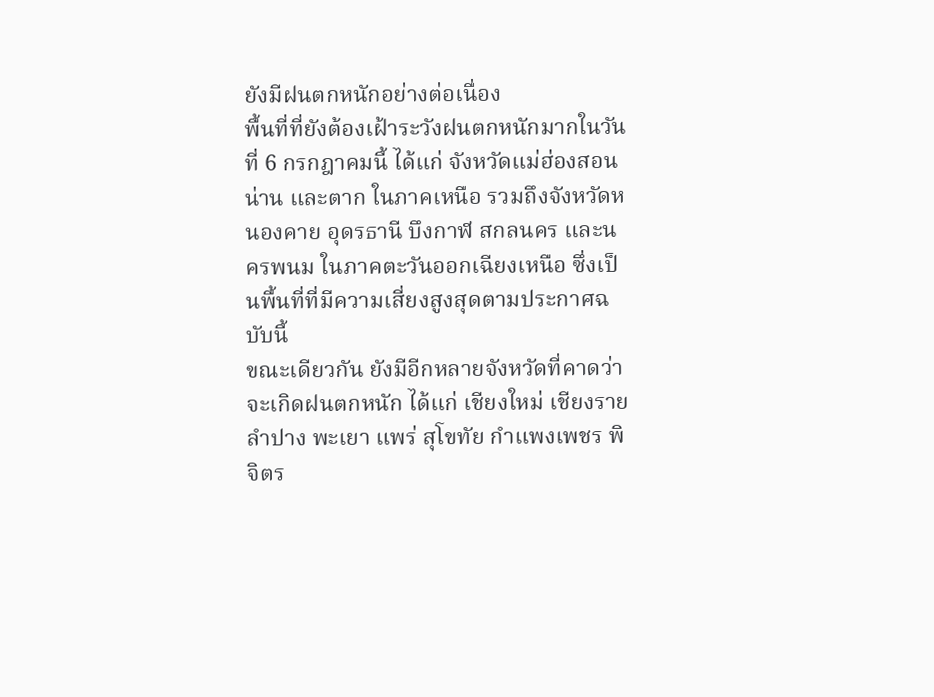ยังมีฝนตกหนักอย่างต่อเนื่อง
พื้นที่ที่ยังต้องเฝ้าระวังฝนตกหนักมากในวันที่ 6 กรกฎาคมนี้ ได้แก่ จังหวัดแม่ฮ่องสอน น่าน และตาก ในภาคเหนือ รวมถึงจังหวัดหนองคาย อุดรธานี บึงกาฬ สกลนคร และนครพนม ในภาคตะวันออกเฉียงเหนือ ซึ่งเป็นพื้นที่ที่มีความเสี่ยงสูงสุดตามประกาศฉบับนี้
ขณะเดียวกัน ยังมีอีกหลายจังหวัดที่คาดว่าจะเกิดฝนตกหนัก ได้แก่ เชียงใหม่ เชียงราย ลำปาง พะเยา แพร่ สุโขทัย กำแพงเพชร พิจิตร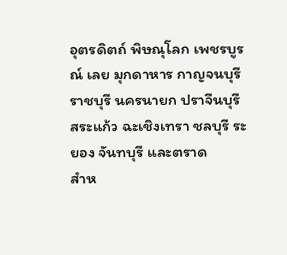อุตรดิตถ์ พิษณุโลก เพชรบูรณ์ เลย มุกดาหาร กาญจนบุรี ราชบุรี นครนายก ปราจีนบุรี สระแก้ว ฉะเชิงเทรา ชลบุรี ระยอง จันทบุรี และตราด
สำห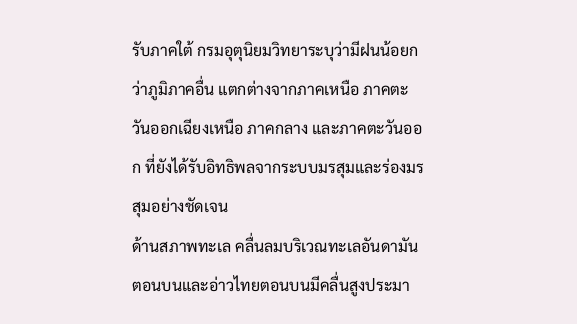รับภาคใต้ กรมอุตุนิยมวิทยาระบุว่ามีฝนน้อยกว่าภูมิภาคอื่น แตกต่างจากภาคเหนือ ภาคตะวันออกเฉียงเหนือ ภาคกลาง และภาคตะวันออก ที่ยังได้รับอิทธิพลจากระบบมรสุมและร่องมรสุมอย่างชัดเจน
ด้านสภาพทะเล คลื่นลมบริเวณทะเลอันดามันตอนบนและอ่าวไทยตอนบนมีคลื่นสูงประมา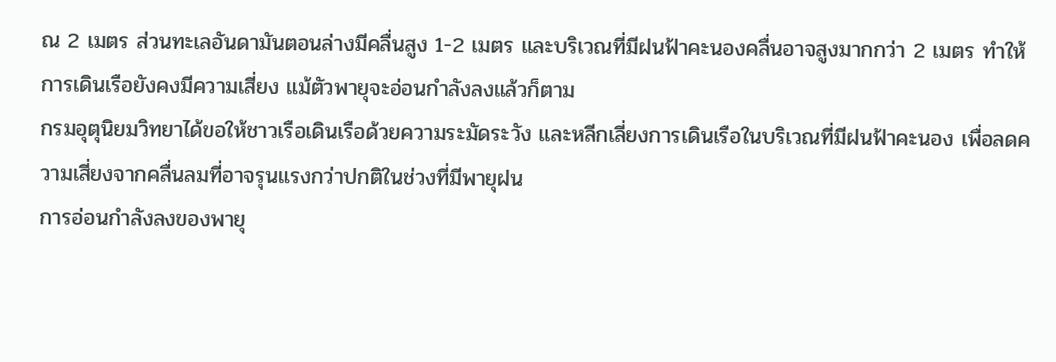ณ 2 เมตร ส่วนทะเลอันดามันตอนล่างมีคลื่นสูง 1-2 เมตร และบริเวณที่มีฝนฟ้าคะนองคลื่นอาจสูงมากกว่า 2 เมตร ทำให้การเดินเรือยังคงมีความเสี่ยง แม้ตัวพายุจะอ่อนกำลังลงแล้วก็ตาม
กรมอุตุนิยมวิทยาได้ขอให้ชาวเรือเดินเรือด้วยความระมัดระวัง และหลีกเลี่ยงการเดินเรือในบริเวณที่มีฝนฟ้าคะนอง เพื่อลดความเสี่ยงจากคลื่นลมที่อาจรุนแรงกว่าปกติในช่วงที่มีพายุฝน
การอ่อนกำลังลงของพายุ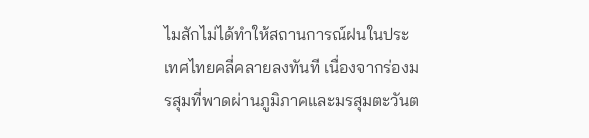ไมสักไม่ได้ทำให้สถานการณ์ฝนในประเทศไทยคลี่คลายลงทันที เนื่องจากร่องมรสุมที่พาดผ่านภูมิภาคและมรสุมตะวันต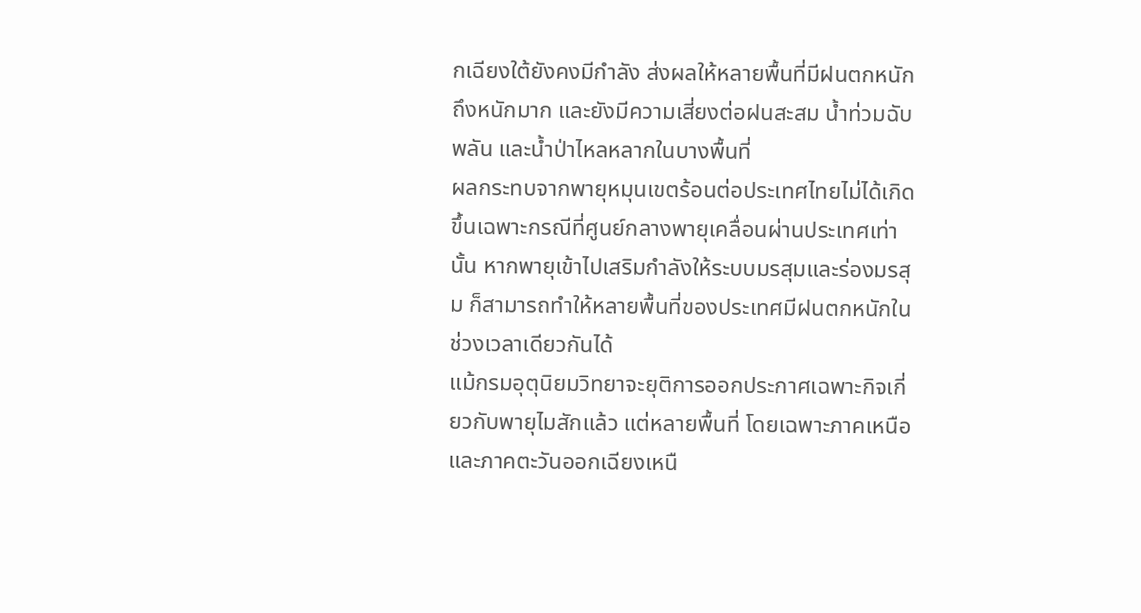กเฉียงใต้ยังคงมีกำลัง ส่งผลให้หลายพื้นที่มีฝนตกหนักถึงหนักมาก และยังมีความเสี่ยงต่อฝนสะสม น้ำท่วมฉับพลัน และน้ำป่าไหลหลากในบางพื้นที่
ผลกระทบจากพายุหมุนเขตร้อนต่อประเทศไทยไม่ได้เกิดขึ้นเฉพาะกรณีที่ศูนย์กลางพายุเคลื่อนผ่านประเทศเท่านั้น หากพายุเข้าไปเสริมกำลังให้ระบบมรสุมและร่องมรสุม ก็สามารถทำให้หลายพื้นที่ของประเทศมีฝนตกหนักในช่วงเวลาเดียวกันได้
แม้กรมอุตุนิยมวิทยาจะยุติการออกประกาศเฉพาะกิจเกี่ยวกับพายุไมสักแล้ว แต่หลายพื้นที่ โดยเฉพาะภาคเหนือและภาคตะวันออกเฉียงเหนื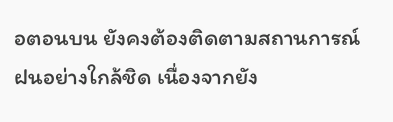อตอนบน ยังคงต้องติดตามสถานการณ์ฝนอย่างใกล้ชิด เนื่องจากยัง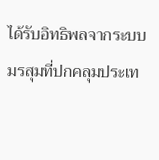ได้รับอิทธิพลจากระบบมรสุมที่ปกคลุมประเท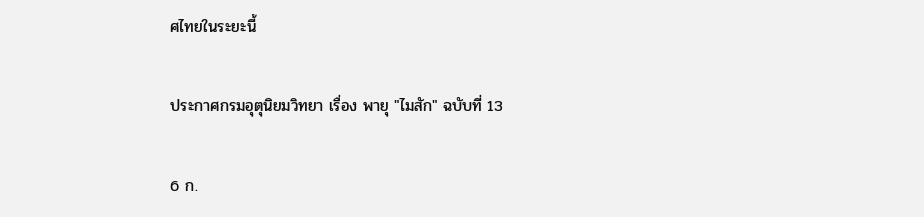ศไทยในระยะนี้

ประกาศกรมอุตุนิยมวิทยา เรื่อง พายุ "ไมสัก" ฉบับที่ 13

6 ก.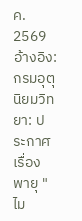ค. 2569
อ้างอิง: กรมอุตุนิยมวิทยา: ประกาศเรื่องพายุ "ไม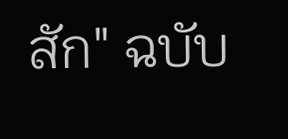สัก" ฉบับ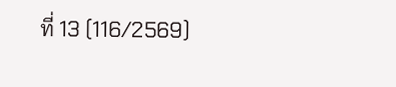ที่ 13 (116/2569)